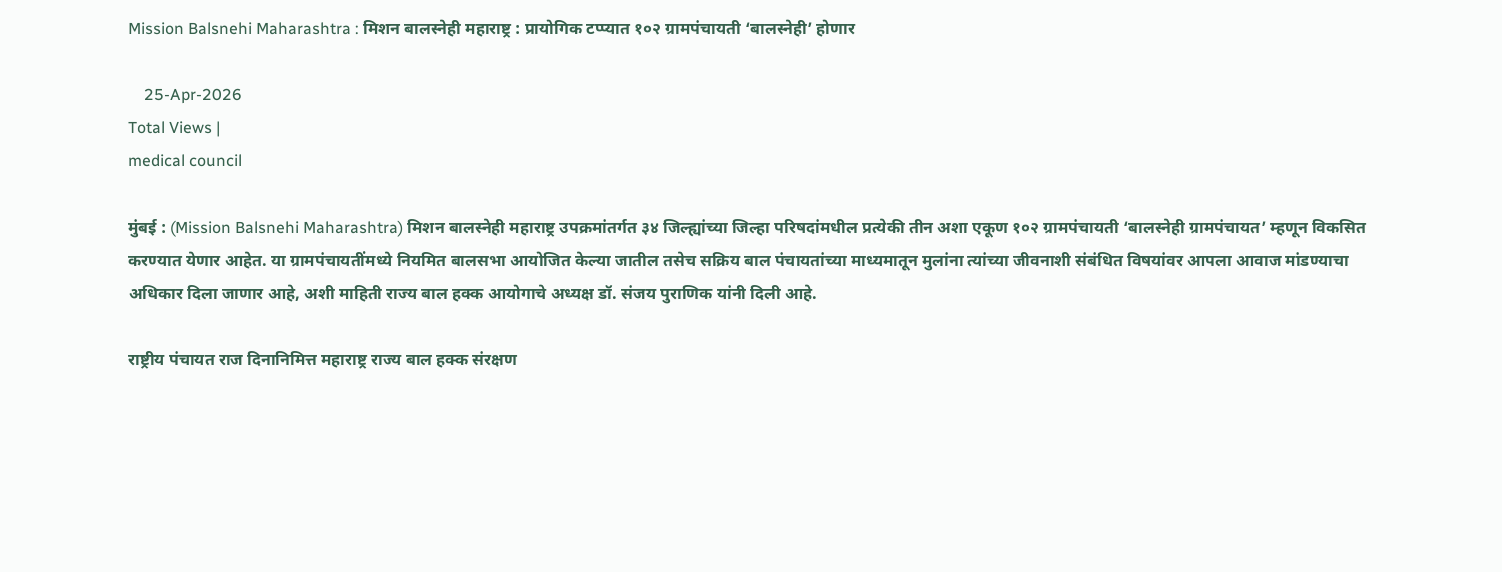Mission Balsnehi Maharashtra : मिशन बालस्नेही महाराष्ट्र : प्रायोगिक टप्प्यात १०२ ग्रामपंचायती ‘बालस्नेही’ होणार

    25-Apr-2026
Total Views |
medical council

मुंबई : (Mission Balsnehi Maharashtra) मिशन बालस्नेही महाराष्ट्र उपक्रमांतर्गत ३४ जिल्ह्यांच्या जिल्हा परिषदांमधील प्रत्येकी तीन अशा एकूण १०२ ग्रामपंचायती ‘बालस्नेही ग्रामपंचायत’ म्हणून विकसित करण्यात येणार आहेत. या ग्रामपंचायतींमध्ये नियमित बालसभा आयोजित केल्या जातील तसेच सक्रिय बाल पंचायतांच्या माध्यमातून मुलांना त्यांच्या जीवनाशी संबंधित विषयांवर आपला आवाज मांडण्याचा अधिकार दिला जाणार आहे, अशी माहिती राज्य बाल हक्क आयोगाचे अध्यक्ष डॉ. संजय पुराणिक यांनी दिली आहे.

राष्ट्रीय पंचायत राज दिनानिमित्त महाराष्ट्र राज्य बाल हक्क संरक्षण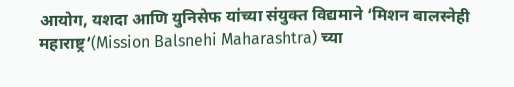आयोग, यशदा आणि युनिसेफ यांच्या संयुक्त विद्यमाने ‘मिशन बालस्नेही महाराष्ट्र’(Mission Balsnehi Maharashtra) च्या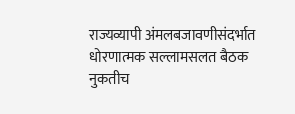राज्यव्यापी अंमलबजावणीसंदर्भात धोरणात्मक सल्लामसलत बैठक नुकतीच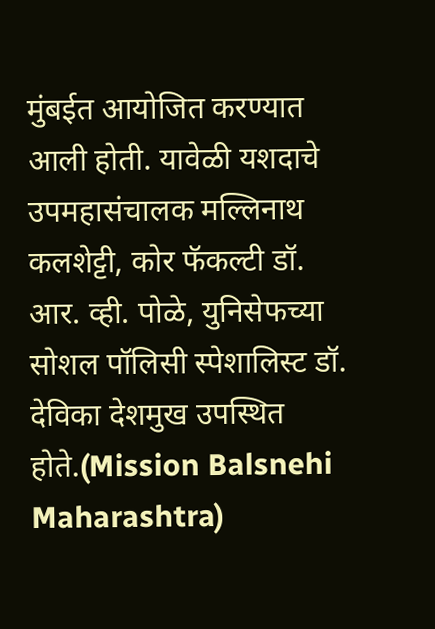मुंबईत आयोजित करण्यात आली होती. यावेळी यशदाचे उपमहासंचालक मल्लिनाथ कलशेट्टी, कोर फॅकल्टी डॉ. आर. व्ही. पोळे, युनिसेफच्या सोशल पॉलिसी स्पेशालिस्ट डॉ. देविका देशमुख उपस्थित होते.(Mission Balsnehi Maharashtra)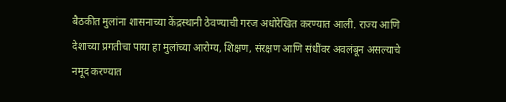बैठकीत मुलांना शासनाच्या केंद्रस्थानी ठेवण्याची गरज अधोरेखित करण्यात आली. राज्य आणि देशाच्या प्रगतीचा पाया हा मुलांच्या आरोग्य, शिक्षण, संरक्षण आणि संधींवर अवलंबून असल्याचे नमूद करण्यात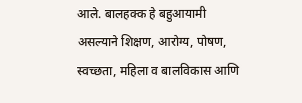आले. बालहक्क हे बहुआयामी असल्याने शिक्षण, आरोग्य, पोषण, स्वच्छता, महिला व बालविकास आणि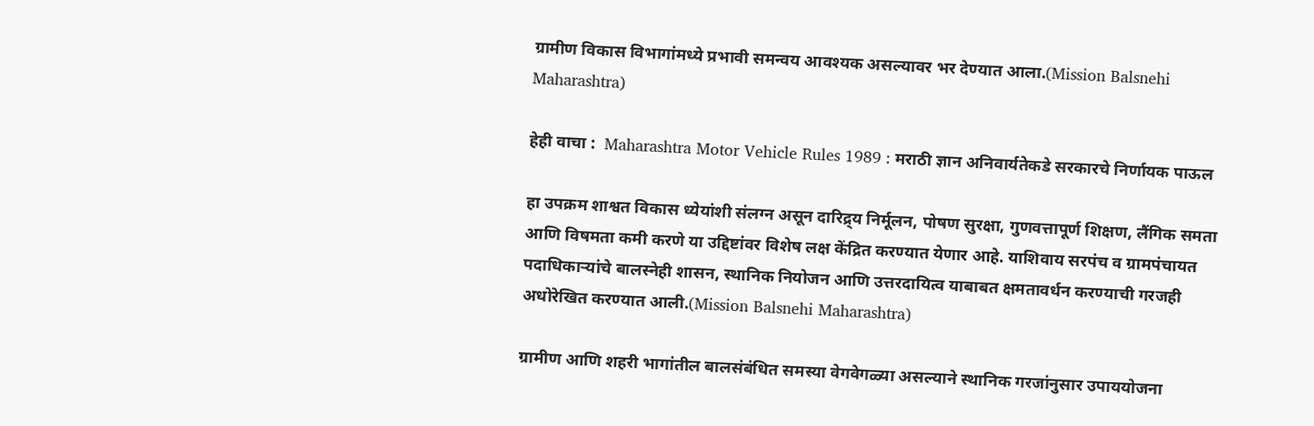ग्रामीण विकास विभागांमध्ये प्रभावी समन्वय आवश्यक असल्यावर भर देण्यात आला.(Mission Balsnehi Maharashtra)

हेही वाचा :  Maharashtra Motor Vehicle Rules 1989 : मराठी ज्ञान अनिवार्यतेकडे सरकारचे निर्णायक पाऊल

हा उपक्रम शाश्वत विकास ध्येयांशी संलग्न असून दारिद्र्य निर्मूलन, पोषण सुरक्षा, गुणवत्तापूर्ण शिक्षण, लैंगिक समता आणि विषमता कमी करणे या उद्दिष्टांवर विशेष लक्ष केंद्रित करण्यात येणार आहे. याशिवाय सरपंच व ग्रामपंचायत पदाधिकाऱ्यांचे बालस्नेही शासन, स्थानिक नियोजन आणि उत्तरदायित्व याबाबत क्षमतावर्धन करण्याची गरजही अधोरेखित करण्यात आली.(Mission Balsnehi Maharashtra)

ग्रामीण आणि शहरी भागांतील बालसंबंधित समस्या वेगवेगळ्या असल्याने स्थानिक गरजांनुसार उपाययोजना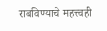राबविण्याचे महत्त्वही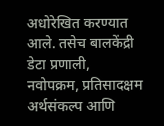अधोरेखित करण्यात आले. तसेच बालकेंद्री डेटा प्रणाली, नवोपक्रम, प्रतिसादक्षम अर्थसंकल्प आणि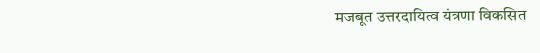मजबूत उत्तरदायित्व यंत्रणा विकसित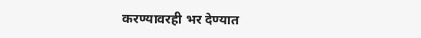करण्यावरही भर देण्यात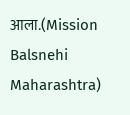आला.(Mission Balsnehi Maharashtra)